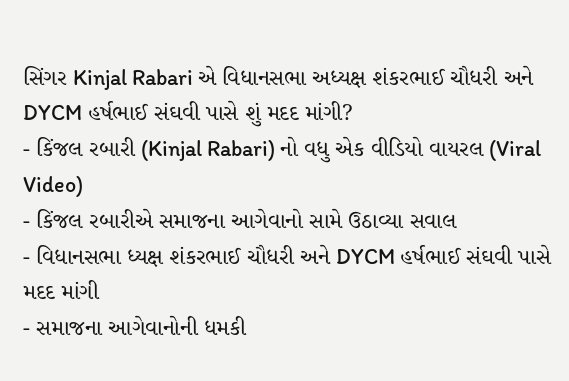સિંગર Kinjal Rabari એ વિધાનસભા અધ્યક્ષ શંકરભાઈ ચૌધરી અને DYCM હર્ષભાઈ સંઘવી પાસે શું મદદ માંગી?
- કિંજલ રબારી (Kinjal Rabari) નો વધુ એક વીડિયો વાયરલ (Viral Video)
- કિંજલ રબારીએ સમાજના આગેવાનો સામે ઉઠાવ્યા સવાલ
- વિધાનસભા ધ્યક્ષ શંકરભાઈ ચૌધરી અને DYCM હર્ષભાઈ સંઘવી પાસે મદદ માંગી
- સમાજના આગેવાનોની ધમકી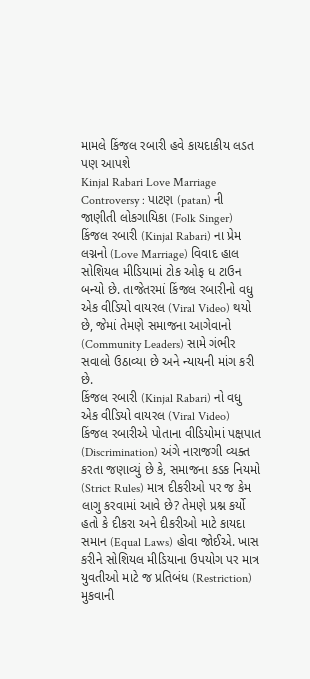મામલે કિંજલ રબારી હવે કાયદાકીય લડત પણ આપશે
Kinjal Rabari Love Marriage Controversy : પાટણ (patan) ની જાણીતી લોકગાયિકા (Folk Singer) કિંજલ રબારી (Kinjal Rabari) ના પ્રેમ લગ્નનો (Love Marriage) વિવાદ હાલ સોશિયલ મીડિયામાં ટોક ઓફ ધ ટાઉન બન્યો છે. તાજેતરમાં કિંજલ રબારીનો વધુ એક વીડિયો વાયરલ (Viral Video) થયો છે, જેમાં તેમણે સમાજના આગેવાનો (Community Leaders) સામે ગંભીર સવાલો ઉઠાવ્યા છે અને ન્યાયની માંગ કરી છે.
કિંજલ રબારી (Kinjal Rabari) નો વધુ એક વીડિયો વાયરલ (Viral Video)
કિંજલ રબારીએ પોતાના વીડિયોમાં પક્ષપાત (Discrimination) અંગે નારાજગી વ્યક્ત કરતા જણાવ્યું છે કે, સમાજના કડક નિયમો (Strict Rules) માત્ર દીકરીઓ પર જ કેમ લાગુ કરવામાં આવે છે? તેમણે પ્રશ્ન કર્યો હતો કે દીકરા અને દીકરીઓ માટે કાયદા સમાન (Equal Laws) હોવા જોઈએ. ખાસ કરીને સોશિયલ મીડિયાના ઉપયોગ પર માત્ર યુવતીઓ માટે જ પ્રતિબંધ (Restriction) મુકવાની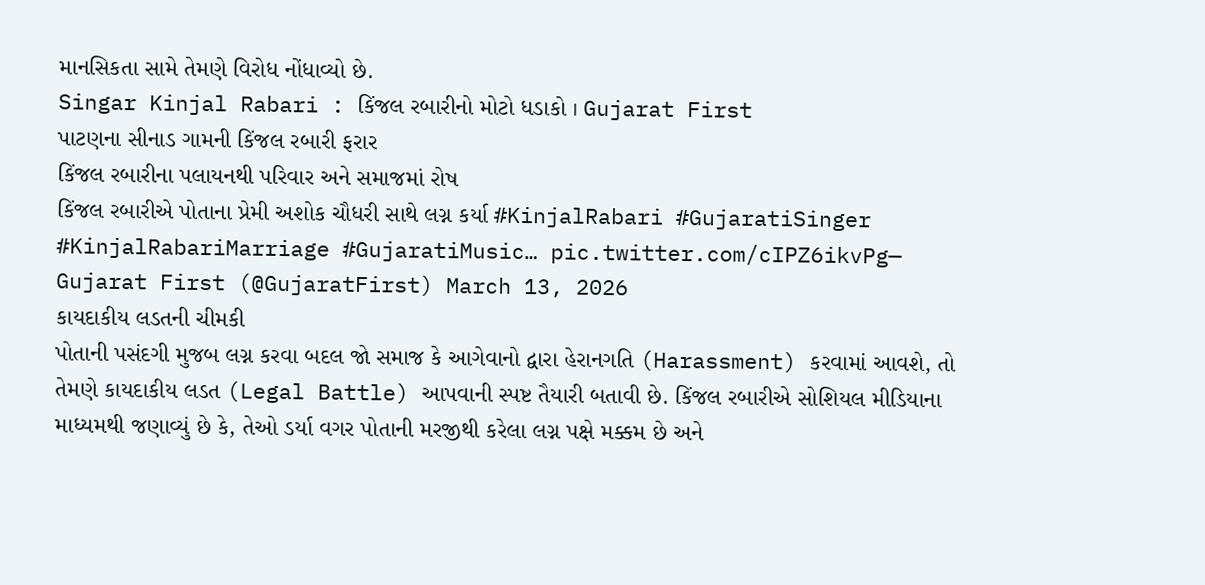માનસિકતા સામે તેમણે વિરોધ નોંધાવ્યો છે.
Singar Kinjal Rabari : કિંજલ રબારીનો મોટો ધડાકો । Gujarat First
પાટણના સીનાડ ગામની કિંજલ રબારી ફરાર
કિંજલ રબારીના પલાયનથી પરિવાર અને સમાજમાં રોષ
કિંજલ રબારીએ પોતાના પ્રેમી અશોક ચૌધરી સાથે લગ્ન કર્યા #KinjalRabari #GujaratiSinger #KinjalRabariMarriage #GujaratiMusic… pic.twitter.com/cIPZ6ikvPg— Gujarat First (@GujaratFirst) March 13, 2026
કાયદાકીય લડતની ચીમકી
પોતાની પસંદગી મુજબ લગ્ન કરવા બદલ જો સમાજ કે આગેવાનો દ્વારા હેરાનગતિ (Harassment) કરવામાં આવશે, તો તેમણે કાયદાકીય લડત (Legal Battle) આપવાની સ્પષ્ટ તૈયારી બતાવી છે. કિંજલ રબારીએ સોશિયલ મીડિયાના માધ્યમથી જણાવ્યું છે કે, તેઓ ડર્યા વગર પોતાની મરજીથી કરેલા લગ્ન પક્ષે મક્કમ છે અને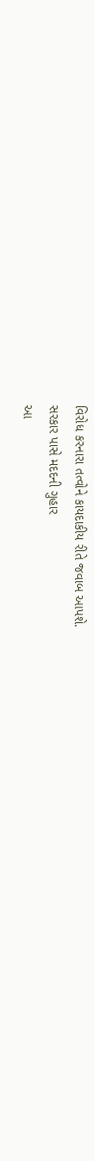વિરોધ કરનારા તત્વોને કાયદાકીય રીતે જવાબ આપશે.
સરકાર પાસે મદદની ગુહાર
આ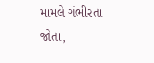મામલે ગંભીરતા જોતા,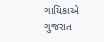ગાયિકાએ ગુજરાત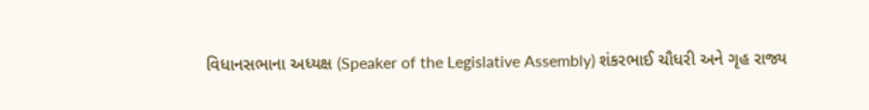વિધાનસભાના અધ્યક્ષ (Speaker of the Legislative Assembly) શંકરભાઈ ચૌધરી અને ગૃહ રાજ્ય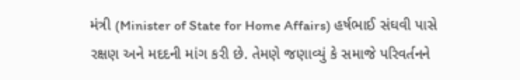મંત્રી (Minister of State for Home Affairs) હર્ષભાઈ સંઘવી પાસે રક્ષણ અને મદદની માંગ કરી છે. તેમણે જણાવ્યું કે સમાજે પરિવર્તનને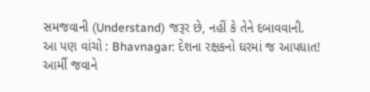સમજવાની (Understand) જરૂર છે, નહીં કે તેને દબાવવાની.
આ પણ વાંચો : Bhavnagar: દેશના રક્ષકનો ઘરમાં જ આપઘાત! આર્મી જવાને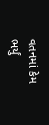વતનમાં કેમ ભર્યું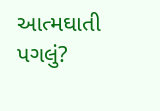આત્મઘાતી પગલું?